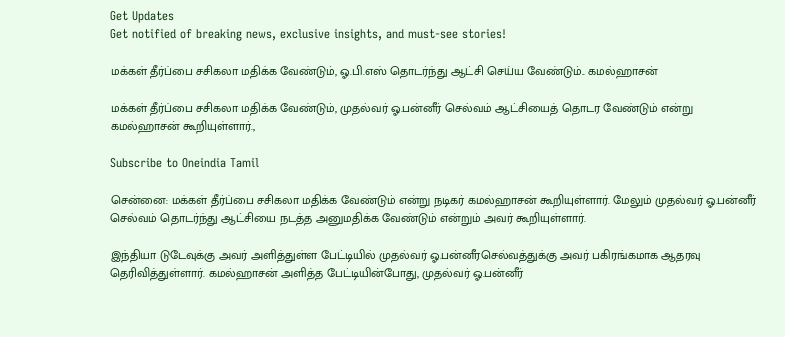Get Updates
Get notified of breaking news, exclusive insights, and must-see stories!

மக்கள் தீர்ப்பை சசிகலா மதிக்க வேண்டும், ஓ.பி.எஸ் தொடர்ந்து ஆட்சி செய்ய வேண்டும்.. கமல்ஹாசன்

மக்கள் தீர்ப்பை சசிகலா மதிக்க வேண்டும், முதல்வர் ஓ.பன்னீர் செல்வம் ஆட்சியைத் தொடர வேண்டும் என்று கமல்ஹாசன் கூறியுள்ளார்.,

Subscribe to Oneindia Tamil

சென்னை: மக்கள் தீர்ப்பை சசிகலா மதிக்க வேண்டும் என்று நடிகர் கமல்ஹாசன் கூறியுள்ளார். மேலும் முதல்வர் ஓ.பன்னீர் செல்வம் தொடர்ந்து ஆட்சியை நடத்த அனுமதிக்க வேண்டும் என்றும் அவர் கூறியுள்ளார்.

இந்தியா டுடேவுக்கு அவர் அளித்துள்ள பேட்டியில் முதல்வர் ஓ.பன்னீரசெல்வத்துக்கு அவர் பகிரங்கமாக ஆதரவு தெரிவித்துள்ளார். கமல்ஹாசன் அளித்த பேட்டியின்போது, முதல்வர் ஓ.பன்னீர்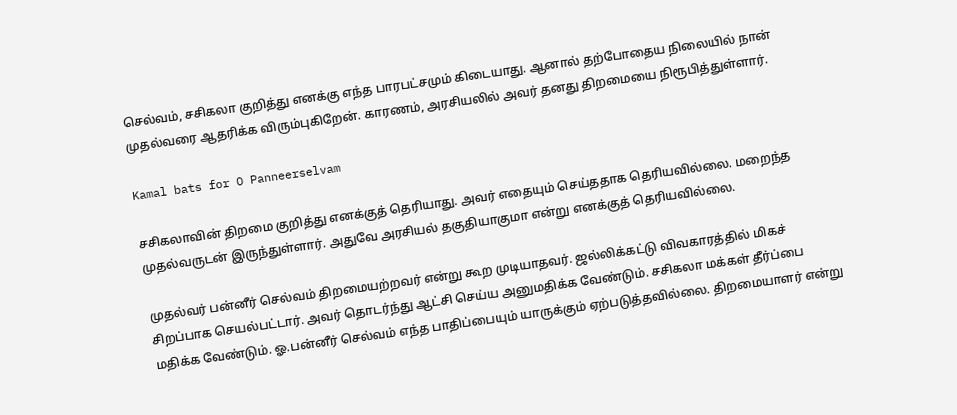செல்வம், சசிகலா குறித்து எனக்கு எந்த பாரபட்சமும் கிடையாது. ஆனால் தற்போதைய நிலையில் நான் முதல்வரை ஆதரிக்க விரும்புகிறேன். காரணம், அரசியலில் அவர் தனது திறமையை நிரூபித்துள்ளார்.

Kamal bats for O Panneerselvam

சசிகலாவின் திறமை குறித்து எனக்குத் தெரியாது. அவர் எதையும் செய்ததாக தெரியவில்லை. மறைந்த முதல்வருடன் இருந்துள்ளார். அதுவே அரசியல் தகுதியாகுமா என்று எனக்குத் தெரியவில்லை.

முதல்வர் பன்னீர் செல்வம் திறமையற்றவர் என்று கூற முடியாதவர். ஜல்லிக்கட்டு விவகாரத்தில் மிகச் சிறப்பாக செயல்பட்டார். அவர் தொடர்ந்து ஆட்சி செய்ய அனுமதிக்க வேண்டும். சசிகலா மக்கள் தீர்ப்பை மதிக்க வேண்டும். ஓ.பன்னீர் செல்வம் எந்த பாதிப்பையும் யாருக்கும் ஏற்படுத்தவில்லை. திறமையாளர் என்று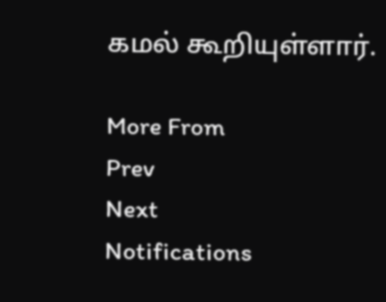கமல் கூறியுள்ளார்.

More From
Prev
Next
Notifications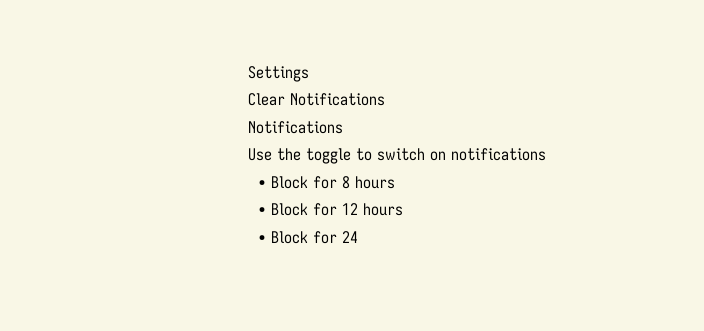Settings
Clear Notifications
Notifications
Use the toggle to switch on notifications
  • Block for 8 hours
  • Block for 12 hours
  • Block for 24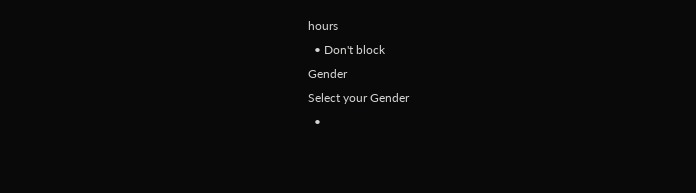hours
  • Don't block
Gender
Select your Gender
  •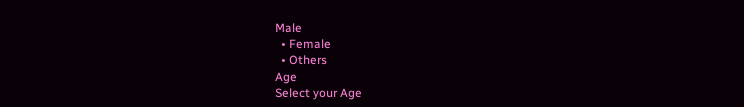Male
  • Female
  • Others
Age
Select your Age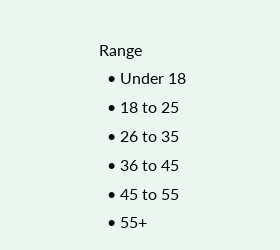Range
  • Under 18
  • 18 to 25
  • 26 to 35
  • 36 to 45
  • 45 to 55
  • 55+